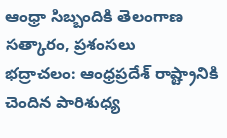ఆంధ్రా సిబ్బందికి తెలంగాణ సత్కారం, ప్రశంసలు
భద్రాచలం: ఆంధ్రప్రదేశ్ రాష్ట్రానికి చెందిన పారిశుధ్య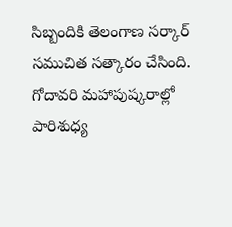సిబ్బందికి తెలంగాణ సర్కార్ సముచిత సత్కారం చేసింది. గోదావరి మహాపుష్కరాల్లో పారిశుధ్య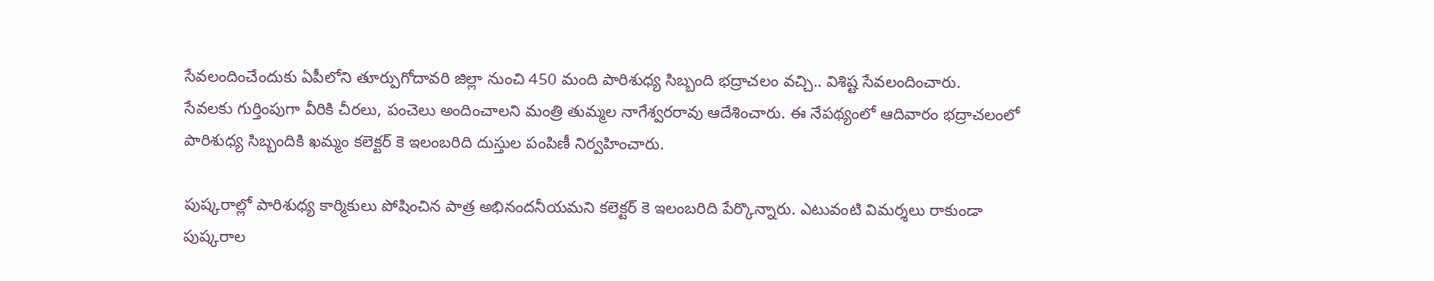సేవలందించేందుకు ఏపీలోని తూర్పుగోదావరి జిల్లా నుంచి 450 మంది పారిశుధ్య సిబ్బంది భద్రాచలం వచ్చి.. విశిష్ట సేవలందించారు.
సేవలకు గుర్తింపుగా వీరికి చీరలు, పంచెలు అందించాలని మంత్రి తుమ్మల నాగేశ్వరరావు ఆదేశించారు. ఈ నేపథ్యంలో ఆదివారం భద్రాచలంలో పారిశుధ్య సిబ్బందికి ఖమ్మం కలెక్టర్ కె ఇలంబరిది దుస్తుల పంపిణీ నిర్వహించారు.

పుష్కరాల్లో పారిశుధ్య కార్మికులు పోషించిన పాత్ర అభినందనీయమని కలెక్టర్ కె ఇలంబరిది పేర్కొన్నారు. ఎటువంటి విమర్శలు రాకుండా పుష్కరాల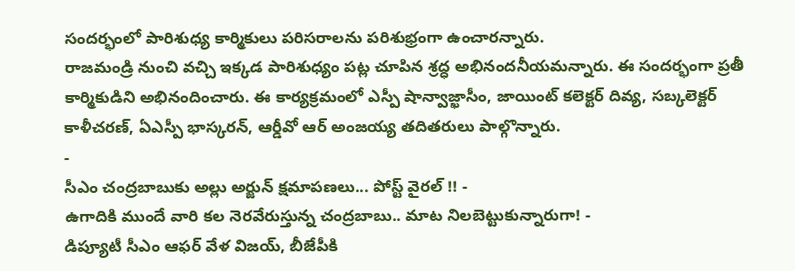సందర్భంలో పారిశుధ్య కార్మికులు పరిసరాలను పరిశుభ్రంగా ఉంచారన్నారు.
రాజమండ్రి నుంచి వచ్చి ఇక్కడ పారిశుధ్యం పట్ల చూపిన శ్రద్ధ అభినందనీయమన్నారు. ఈ సందర్భంగా ప్రతీ కార్మికుడిని అభినందించారు. ఈ కార్యక్రమంలో ఎస్పీ షాన్వాజ్ఖాసీం, జాయింట్ కలెక్టర్ దివ్య, సబ్కలెక్టర్ కాళీచరణ్, ఏఎస్పీ భాస్కరన్, ఆర్డీవో ఆర్ అంజయ్య తదితరులు పాల్గొన్నారు.
-
సీఎం చంద్రబాబుకు అల్లు అర్జున్ క్షమాపణలు... పోస్ట్ వైరల్ !! -
ఉగాదికి ముందే వారి కల నెరవేరుస్తున్న చంద్రబాబు.. మాట నిలబెట్టుకున్నారుగా! -
డిప్యూటీ సీఎం ఆఫర్ వేళ విజయ్, బీజేపీకి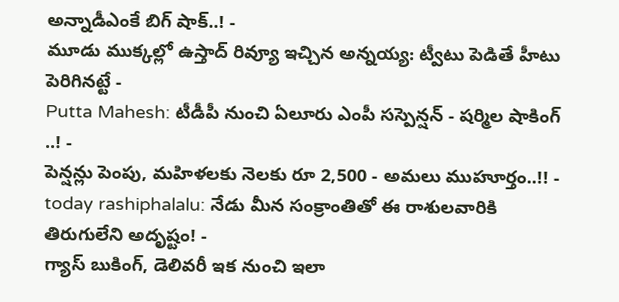అన్నాడీఎంకే బిగ్ షాక్..! -
మూడు ముక్కల్లో ఉస్తాద్ రివ్యూ ఇచ్చిన అన్నయ్య: ట్వీటు పెడితే హీటు పెరిగినట్టే -
Putta Mahesh: టీడీపీ నుంచి ఏలూరు ఎంపీ సస్పెన్షన్ - షర్మిల షాకింగ్ ..! -
పెన్షన్లు పెంపు, మహిళలకు నెలకు రూ 2,500 - అమలు ముహూర్తం..!! -
today rashiphalalu: నేడు మీన సంక్రాంతితో ఈ రాశులవారికి తిరుగులేని అదృష్టం! -
గ్యాస్ బుకింగ్, డెలివరీ ఇక నుంచి ఇలా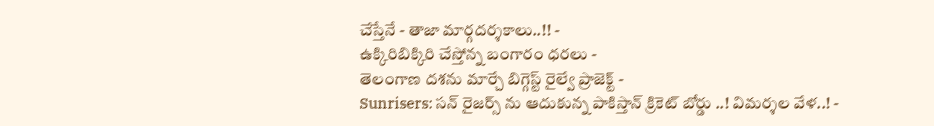చేస్తేనే - తాజా మార్గదర్శకాలు..!! -
ఉక్కిరిబిక్కిరి చేస్తోన్న బంగారం ధరలు -
తెలంగాణ దశను మార్చే బిగ్గెస్ట్ రైల్వే ప్రాజెక్ట్ -
Sunrisers: సన్ రైజర్స్ ను ఆదుకున్న పాకిస్తాన్ క్రికెట్ బోర్డు ..! విమర్శల వేళ..! -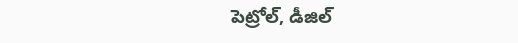పెట్రోల్, డీజిల్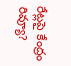రేట్లపై కేంద్రం రివ్యూ?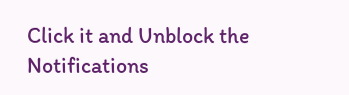Click it and Unblock the Notifications